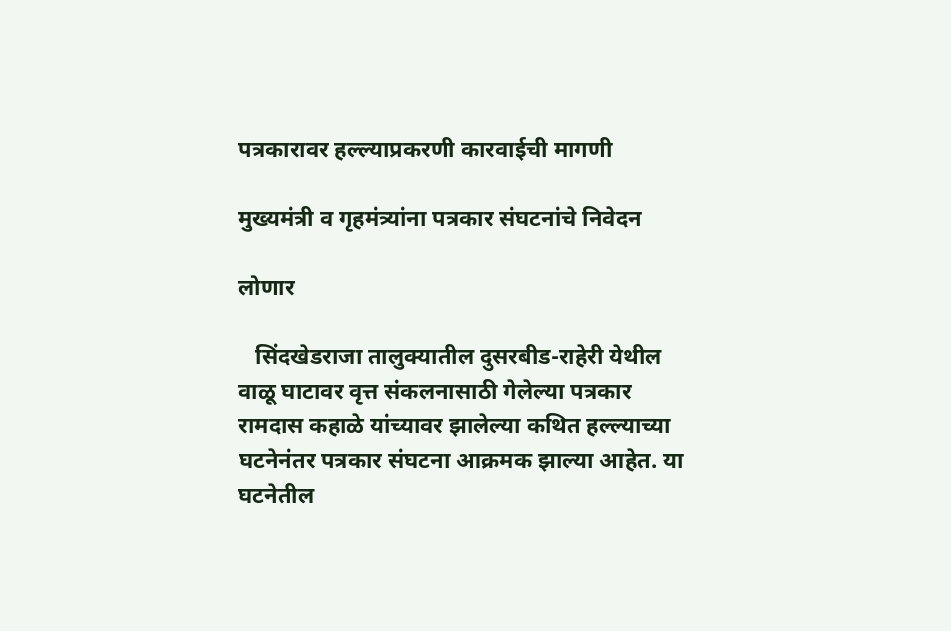पत्रकारावर हल्ल्याप्रकरणी कारवाईची मागणी

मुख्यमंत्री व गृहमंत्र्यांना पत्रकार संघटनांचे निवेदन

लोणार

   सिंदखेडराजा तालुक्यातील दुसरबीड-राहेरी येथील वाळू घाटावर वृत्त संकलनासाठी गेलेल्या पत्रकार रामदास कहाळे यांच्यावर झालेल्या कथित हल्ल्याच्या घटनेनंतर पत्रकार संघटना आक्रमक झाल्या आहेत. या घटनेतील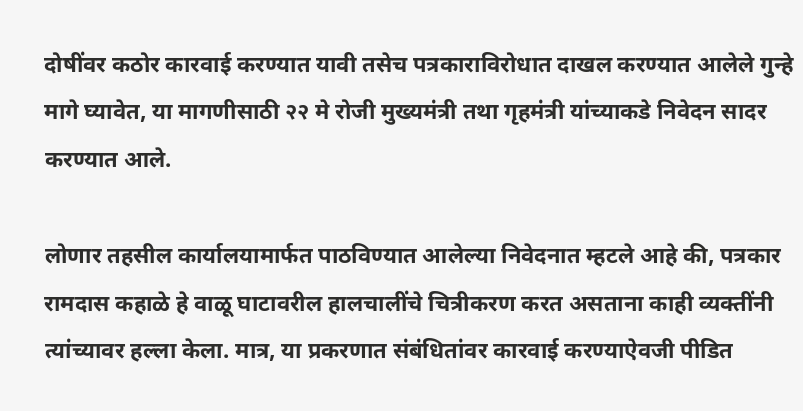दोषींवर कठोर कारवाई करण्यात यावी तसेच पत्रकाराविरोधात दाखल करण्यात आलेले गुन्हे मागे घ्यावेत, या मागणीसाठी २२ मे रोजी मुख्यमंत्री तथा गृहमंत्री यांच्याकडे निवेदन सादर करण्यात आले.

लोणार तहसील कार्यालयामार्फत पाठविण्यात आलेल्या निवेदनात म्हटले आहे की, पत्रकार रामदास कहाळे हे वाळू घाटावरील हालचालींचे चित्रीकरण करत असताना काही व्यक्तींनी त्यांच्यावर हल्ला केला. मात्र, या प्रकरणात संबंधितांवर कारवाई करण्याऐवजी पीडित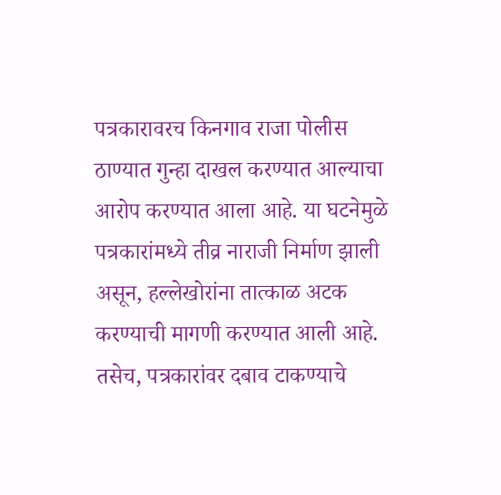पत्रकारावरच किनगाव राजा पोलीस ठाण्यात गुन्हा दाखल करण्यात आल्याचा आरोप करण्यात आला आहे. या घटनेमुळे पत्रकारांमध्ये तीव्र नाराजी निर्माण झाली असून, हल्लेखोरांना तात्काळ अटक करण्याची मागणी करण्यात आली आहे. तसेच, पत्रकारांवर दबाव टाकण्याचे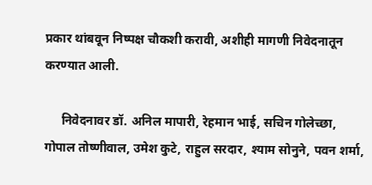प्रकार थांबवून निष्पक्ष चौकशी करावी, अशीही मागणी निवेदनातून करण्यात आली.

     निवेदनावर डॉ. अनिल मापारी, रेहमान भाई, सचिन गोलेच्छा, गोपाल तोष्णीवाल, उमेश कुटे, राहुल सरदार, श्याम सोनुने, पवन शर्मा,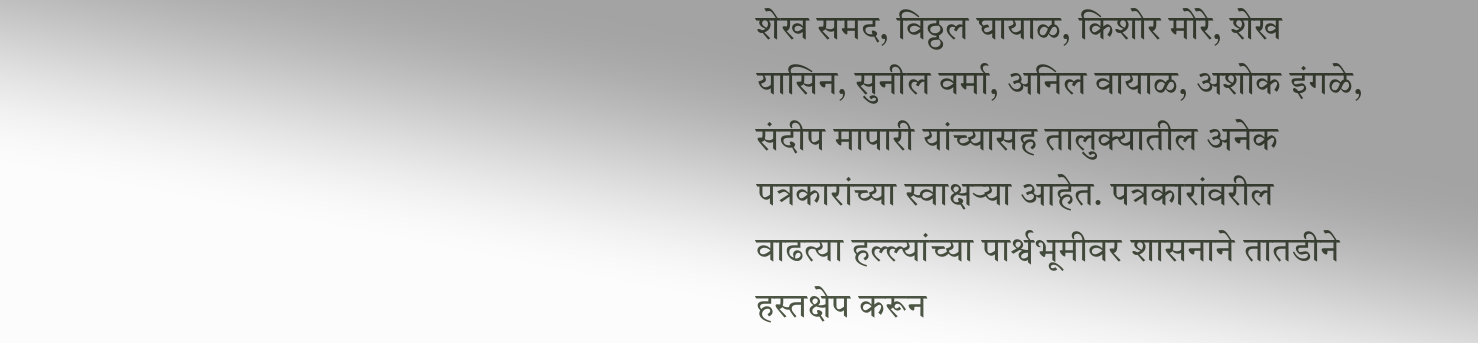शेख समद, विठ्ठल घायाळ, किशोर मोरे, शेख यासिन, सुनील वर्मा, अनिल वायाळ, अशोक इंगळे, संदीप मापारी यांच्यासह तालुक्यातील अनेक पत्रकारांच्या स्वाक्षऱ्या आहेत. पत्रकारांवरील वाढत्या हल्ल्यांच्या पार्श्वभूमीवर शासनाने तातडीने हस्तक्षेप करून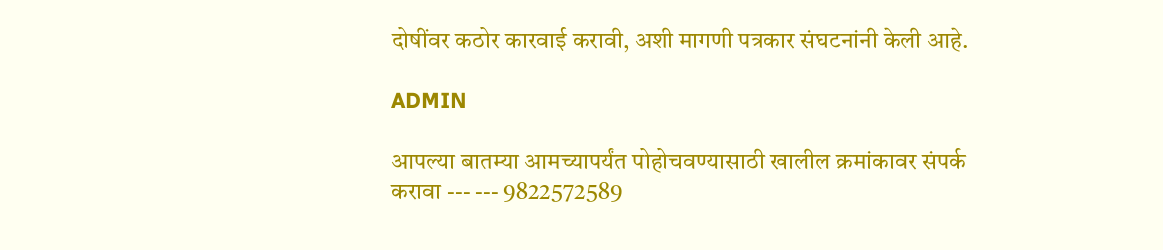दोषींवर कठोर कारवाई करावी, अशी मागणी पत्रकार संघटनांनी केली आहे.

ADMIN

आपल्या बातम्या आमच्यापर्यंत पोहोचवण्यासाठी खालील क्रमांकावर संपर्क करावा --- --- 9822572589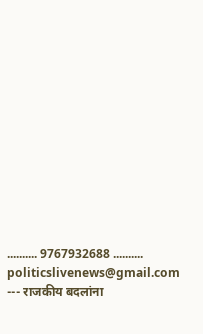.......... 9767932688 .......... politicslivenews@gmail.com --- राजकीय बदलांना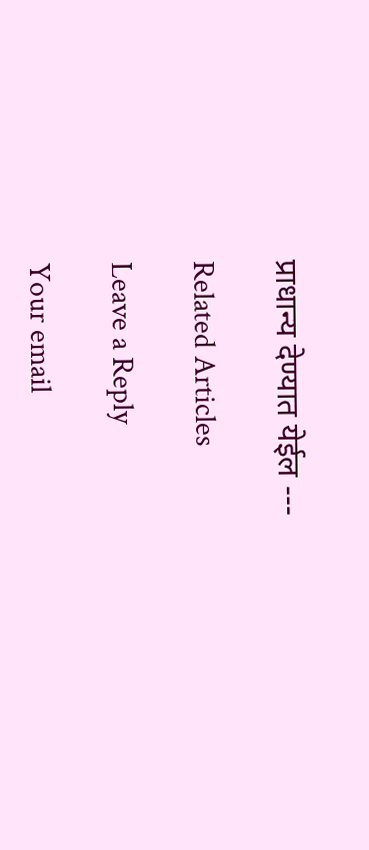प्राधान्य देण्यात येईल ---

Related Articles

Leave a Reply

Your email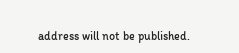address will not be published.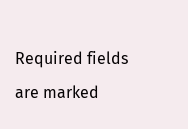Required fields are marked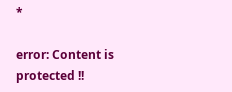*

error: Content is protected !!